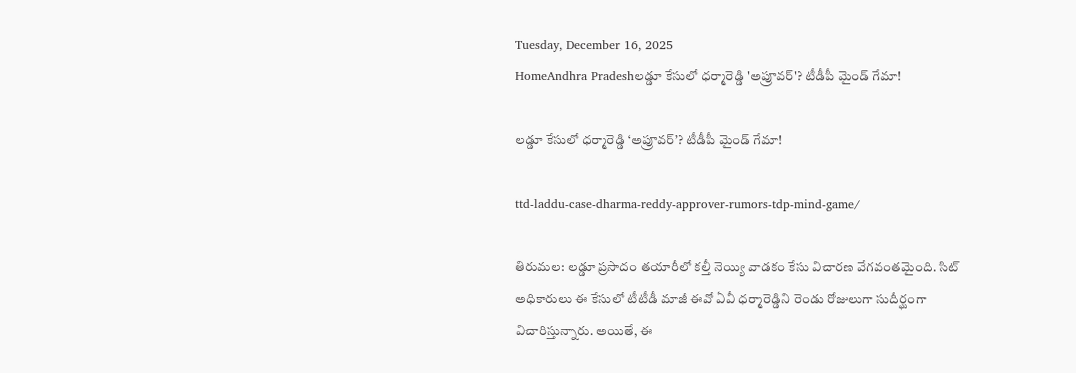Tuesday, December 16, 2025
HomeAndhra Pradeshలడ్డూ కేసులో ధర్మారెడ్డి 'అప్రూవర్'? టీడీపీ మైండ్ గేమా!

లడ్డూ కేసులో ధర్మారెడ్డి ‘అప్రూవర్’? టీడీపీ మైండ్ గేమా!

ttd-laddu-case-dharma-reddy-approver-rumors-tdp-mind-game/

తిరుమల: లడ్డూ ప్రసాదం తయారీలో కల్తీ నెయ్యి వాడకం కేసు విచారణ వేగవంతమైంది. సిట్ అధికారులు ఈ కేసులో టీటీడీ మాజీ ఈవో ఏవీ ధర్మారెడ్డిని రెండు రోజులుగా సుదీర్ఘంగా విచారిస్తున్నారు. అయితే, ఈ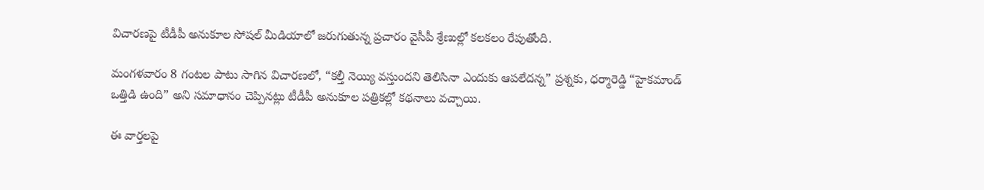విచారణపై టీడీపీ అనుకూల సోషల్ మీడియాలో జరుగుతున్న ప్రచారం వైసీపీ శ్రేణుల్లో కలకలం రేపుతోంది.

మంగళవారం 8 గంటల పాటు సాగిన విచారణలో, “కల్తీ నెయ్యి వస్తుందని తెలిసినా ఎందుకు ఆపలేదన్న” ప్రశ్నకు, ధర్మారెడ్డి “హైకమాండ్ ఒత్తిడి ఉంది” అని సమాధానం చెప్పినట్లు టీడీపీ అనుకూల పత్రికల్లో కథనాలు వచ్చాయి.

ఈ వార్తలపై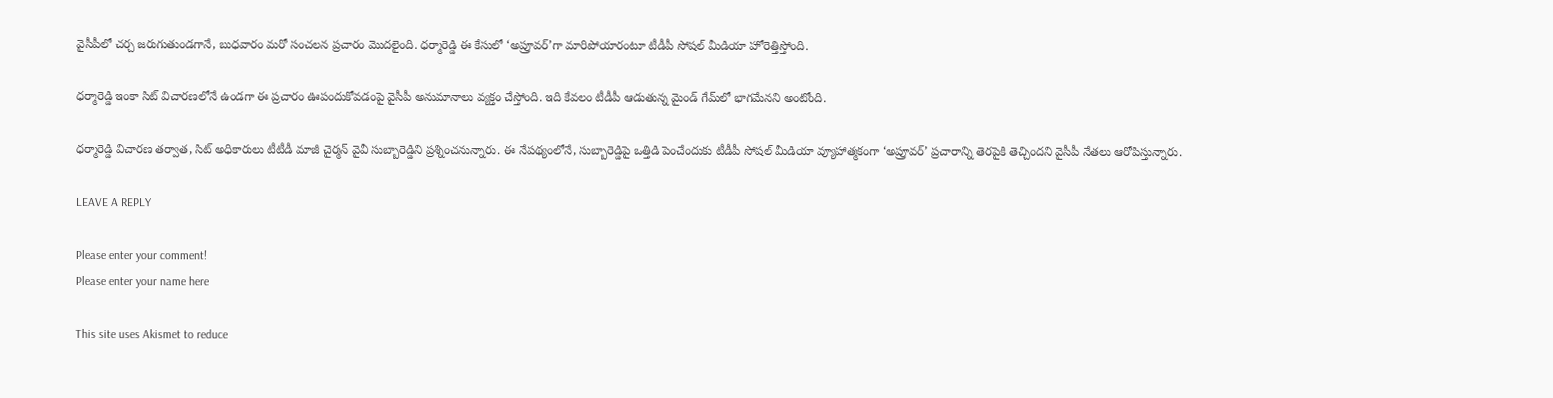వైసీపీలో చర్చ జరుగుతుండగానే, బుధవారం మరో సంచలన ప్రచారం మొదలైంది. ధర్మారెడ్డి ఈ కేసులో ‘అప్రూవర్’గా మారిపోయారంటూ టీడీపీ సోషల్ మీడియా హోరెత్తిస్తోంది.

ధర్మారెడ్డి ఇంకా సిట్ విచారణలోనే ఉండగా ఈ ప్రచారం ఊపందుకోవడంపై వైసీపీ అనుమానాలు వ్యక్తం చేస్తోంది. ఇది కేవలం టీడీపీ ఆడుతున్న మైండ్ గేమ్‌లో భాగమేనని అంటోంది.

ధర్మారెడ్డి విచారణ తర్వాత, సిట్ అధికారులు టీటీడీ మాజీ చైర్మన్ వైవీ సుబ్బారెడ్డిని ప్రశ్నించనున్నారు. ఈ నేపథ్యంలోనే, సుబ్బారెడ్డిపై ఒత్తిడి పెంచేందుకు టీడీపీ సోషల్ మీడియా వ్యూహాత్మకంగా ‘అప్రూవర్’ ప్రచారాన్ని తెరపైకి తెచ్చిందని వైసీపీ నేతలు ఆరోపిస్తున్నారు.

LEAVE A REPLY

Please enter your comment!
Please enter your name here

This site uses Akismet to reduce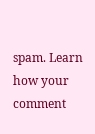spam. Learn how your comment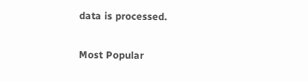data is processed.

Most Popular